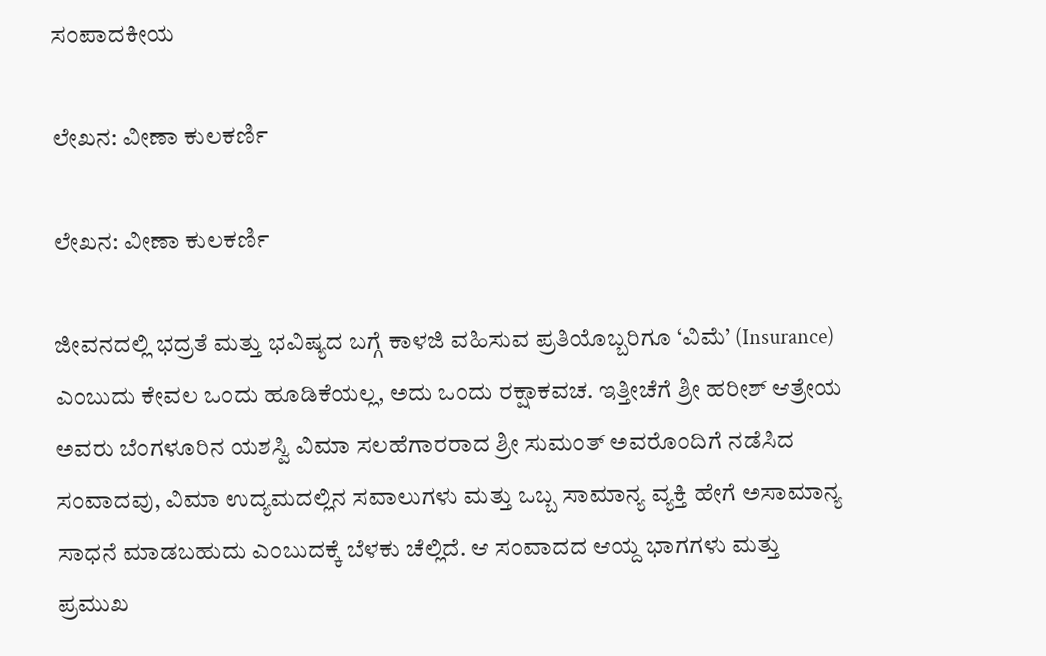ಸಂಪಾದಕೀಯ

ಲೇಖನ: ವೀಣಾ ಕುಲಕರ್ಣಿ

ಲೇಖನ: ವೀಣಾ ಕುಲಕರ್ಣಿ

ಜೀವನದಲ್ಲಿ ಭದ್ರತೆ ಮತ್ತು ಭವಿಷ್ಯದ ಬಗ್ಗೆ ಕಾಳಜಿ ವಹಿಸುವ ಪ್ರತಿಯೊಬ್ಬರಿಗೂ ‘ವಿಮೆ’ (Insurance) ಎಂಬುದು ಕೇವಲ ಒಂದು ಹೂಡಿಕೆಯಲ್ಲ, ಅದು ಒಂದು ರಕ್ಷಾಕವಚ. ಇತ್ತೀಚೆಗೆ ಶ್ರೀ ಹರೀಶ್ ಆತ್ರೇಯ ಅವರು ಬೆಂಗಳೂರಿನ ಯಶಸ್ವಿ ವಿಮಾ ಸಲಹೆಗಾರರಾದ ಶ್ರೀ ಸುಮಂತ್ ಅವರೊಂದಿಗೆ ನಡೆಸಿದ ಸಂವಾದವು, ವಿಮಾ ಉದ್ಯಮದಲ್ಲಿನ ಸವಾಲುಗಳು ಮತ್ತು ಒಬ್ಬ ಸಾಮಾನ್ಯ ವ್ಯಕ್ತಿ ಹೇಗೆ ಅಸಾಮಾನ್ಯ ಸಾಧನೆ ಮಾಡಬಹುದು ಎಂಬುದಕ್ಕೆ ಬೆಳಕು ಚೆಲ್ಲಿದೆ. ಆ ಸಂವಾದದ ಆಯ್ದ ಭಾಗಗಳು ಮತ್ತು ಪ್ರಮುಖ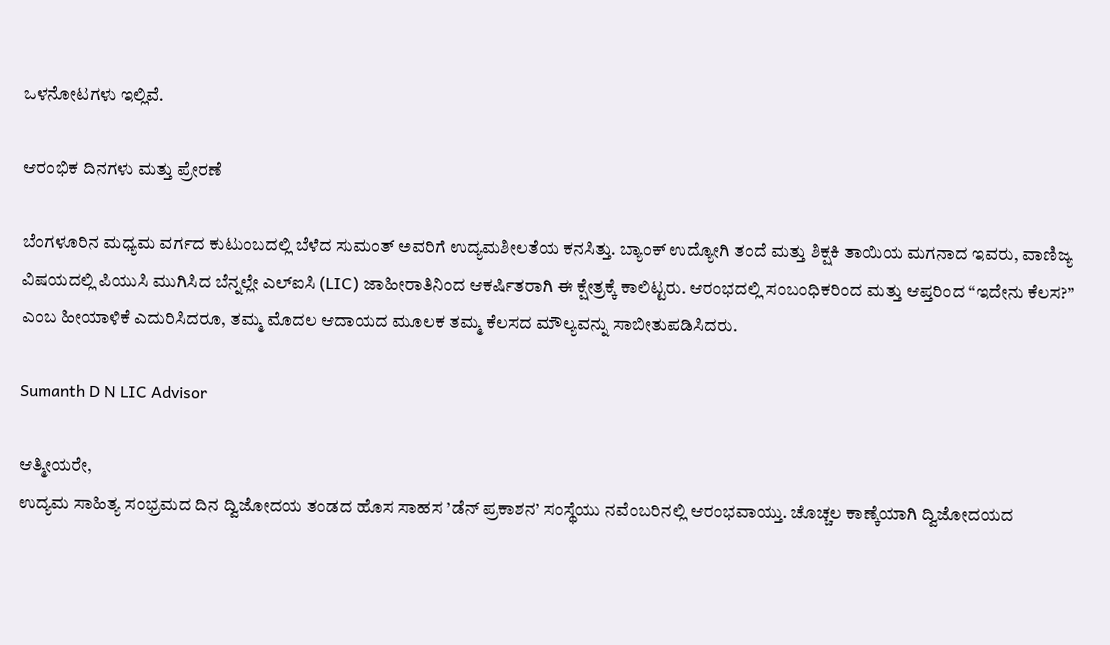ಒಳನೋಟಗಳು ಇಲ್ಲಿವೆ.

ಆರಂಭಿಕ ದಿನಗಳು ಮತ್ತು ಪ್ರೇರಣೆ

ಬೆಂಗಳೂರಿನ ಮಧ್ಯಮ ವರ್ಗದ ಕುಟುಂಬದಲ್ಲಿ ಬೆಳೆದ ಸುಮಂತ್ ಅವರಿಗೆ ಉದ್ಯಮಶೀಲತೆಯ ಕನಸಿತ್ತು. ಬ್ಯಾಂಕ್ ಉದ್ಯೋಗಿ ತಂದೆ ಮತ್ತು ಶಿಕ್ಷಕಿ ತಾಯಿಯ ಮಗನಾದ ಇವರು, ವಾಣಿಜ್ಯ ವಿಷಯದಲ್ಲಿ ಪಿಯುಸಿ ಮುಗಿಸಿದ ಬೆನ್ನಲ್ಲೇ ಎಲ್ಐಸಿ (LIC) ಜಾಹೀರಾತಿನಿಂದ ಆಕರ್ಷಿತರಾಗಿ ಈ ಕ್ಷೇತ್ರಕ್ಕೆ ಕಾಲಿಟ್ಟರು. ಆರಂಭದಲ್ಲಿ ಸಂಬಂಧಿಕರಿಂದ ಮತ್ತು ಆಪ್ತರಿಂದ “ಇದೇನು ಕೆಲಸ?” ಎಂಬ ಹೀಯಾಳಿಕೆ ಎದುರಿಸಿದರೂ, ತಮ್ಮ ಮೊದಲ ಆದಾಯದ ಮೂಲಕ ತಮ್ಮ ಕೆಲಸದ ಮೌಲ್ಯವನ್ನು ಸಾಬೀತುಪಡಿಸಿದರು.

Sumanth D N LIC Advisor

ಆತ್ಮೀಯರೇ,
ಉದ್ಯಮ ಸಾಹಿತ್ಯ ಸಂಭ್ರಮದ ದಿನ ದ್ವಿಜೋದಯ ತಂಡದ ಹೊಸ ಸಾಹಸ ’ಡೆನ್ ಪ್ರಕಾಶನ’ ಸಂಸ್ಥೆಯು ನವೆಂಬರಿನಲ್ಲಿ ಆರಂಭವಾಯ್ತು. ಚೊಚ್ಚಲ ಕಾಣ್ಕೆಯಾಗಿ ದ್ವಿಜೋದಯದ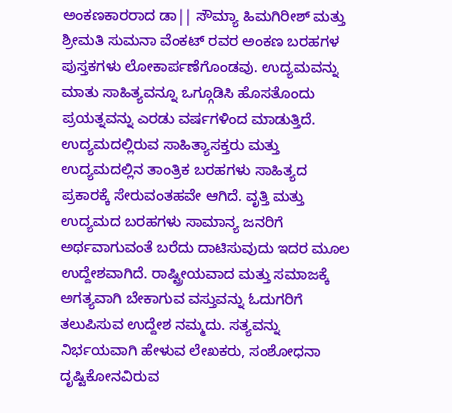ಅಂಕಣಕಾರರಾದ ಡಾ|| ಸೌಮ್ಯಾ ಹಿಮಗಿರೀಶ್ ಮತ್ತು ಶ್ರೀಮತಿ ಸುಮನಾ ವೆಂಕಟ್ ರವರ ಅಂಕಣ ಬರಹಗಳ ಪುಸ್ತಕಗಳು ಲೋಕಾರ್ಪಣೆಗೊಂಡವು. ಉದ್ಯಮವನ್ನು ಮಾತು ಸಾಹಿತ್ಯವನ್ನೂ ಒಗ್ಗೂಡಿಸಿ ಹೊಸತೊಂದು ಪ್ರಯತ್ನವನ್ನು ಎರಡು ವರ್ಷಗಳಿಂದ ಮಾಡುತ್ತಿದೆ. ಉದ್ಯಮದಲ್ಲಿರುವ ಸಾಹಿತ್ಯಾಸಕ್ತರು ಮತ್ತು ಉದ್ಯಮದಲ್ಲಿನ ತಾಂತ್ರಿಕ ಬರಹಗಳು ಸಾಹಿತ್ಯದ ಪ್ರಕಾರಕ್ಕೆ ಸೇರುವಂತಹವೇ ಆಗಿದೆ. ವೃತ್ತಿ ಮತ್ತು ಉದ್ಯಮದ ಬರಹಗಳು ಸಾಮಾನ್ಯ ಜನರಿಗೆ ಅರ್ಥವಾಗುವಂತೆ ಬರೆದು ದಾಟಿಸುವುದು ಇದರ ಮೂಲ ಉದ್ದೇಶವಾಗಿದೆ. ರಾಷ್ಟ್ರೀಯವಾದ ಮತ್ತು ಸಮಾಜಕ್ಕೆ ಅಗತ್ಯವಾಗಿ ಬೇಕಾಗುವ ವಸ್ತುವನ್ನು ಓದುಗರಿಗೆ ತಲುಪಿಸುವ ಉದ್ದೇಶ ನಮ್ಮದು. ಸತ್ಯವನ್ನು ನಿರ್ಭಯವಾಗಿ ಹೇಳುವ ಲೇಖಕರು, ಸಂಶೋಧನಾ ದೃಷ್ಟಿಕೋನವಿರುವ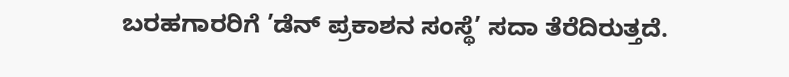ಬರಹಗಾರರಿಗೆ ’ಡೆನ್ ಪ್ರಕಾಶನ ಸಂಸ್ಥೆ’ ಸದಾ ತೆರೆದಿರುತ್ತದೆ.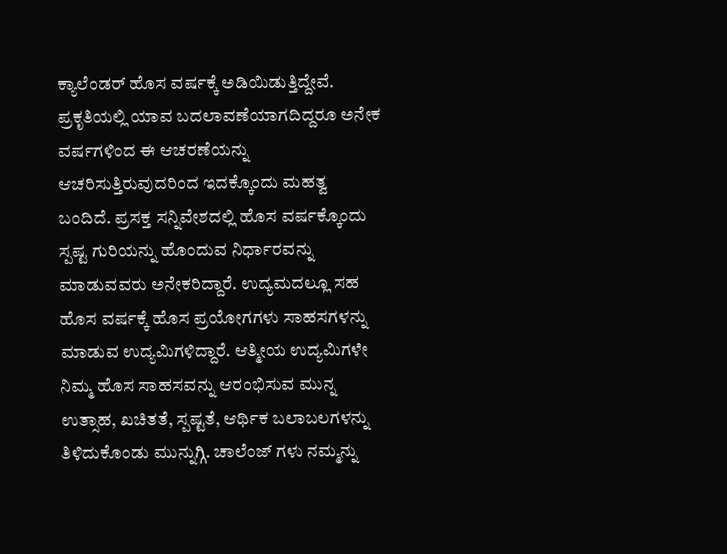ಕ್ಯಾಲೆಂಡರ್ ಹೊಸ ವರ್ಷಕ್ಕೆ ಅಡಿಯಿಡುತ್ತಿದ್ದೇವೆ. ಪ್ರಕೃತಿಯಲ್ಲಿ ಯಾವ ಬದಲಾವಣೆಯಾಗದಿದ್ದರೂ ಅನೇಕ ವರ್ಷಗಳಿಂದ ಈ ಆಚರಣೆಯನ್ನು ಆಚರಿಸುತ್ತಿರುವುದರಿಂದ ಇದಕ್ಕೊಂದು ಮಹತ್ವ ಬಂದಿದೆ. ಪ್ರಸಕ್ತ ಸನ್ನಿವೇಶದಲ್ಲಿ ಹೊಸ ವರ್ಷಕ್ಕೊಂದು ಸ್ಪಷ್ಟ ಗುರಿಯನ್ನು ಹೊಂದುವ ನಿರ್ಧಾರವನ್ನು ಮಾಡುವವರು ಅನೇಕರಿದ್ದಾರೆ. ಉದ್ಯಮದಲ್ಲೂ ಸಹ ಹೊಸ ವರ್ಷಕ್ಕೆ ಹೊಸ ಪ್ರಯೋಗಗಳು ಸಾಹಸಗಳನ್ನು ಮಾಡುವ ಉದ್ಯಮಿಗಳಿದ್ದಾರೆ. ಆತ್ಮೀಯ ಉದ್ಯಮಿಗಳೇ ನಿಮ್ಮ ಹೊಸ ಸಾಹಸವನ್ನು ಆರಂಭಿಸುವ ಮುನ್ನ ಉತ್ಸಾಹ, ಖಚಿತತೆ, ಸ್ಪಷ್ಟತೆ, ಆರ್ಥಿಕ ಬಲಾಬಲಗಳನ್ನು ತಿಳಿದುಕೊಂಡು ಮುನ್ನುಗ್ಗಿ. ಚಾಲೆಂಜ್ ಗಳು ನಮ್ಮನ್ನು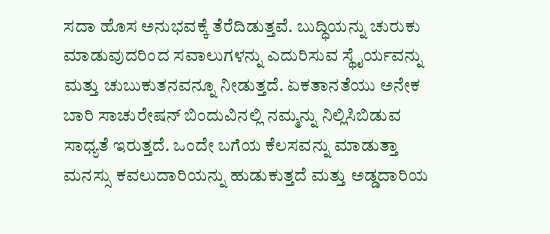ಸದಾ ಹೊಸ ಅನುಭವಕ್ಕೆ ತೆರೆದಿಡುತ್ತವೆ. ಬುದ್ಧಿಯನ್ನು ಚುರುಕು ಮಾಡುವುದರಿಂದ ಸವಾಲುಗಳನ್ನು ಎದುರಿಸುವ ಸ್ಥೈರ್ಯವನ್ನು ಮತ್ತು ಚುಬುಕುತನವನ್ನೂ ನೀಡುತ್ತದೆ. ಏಕತಾನತೆಯು ಅನೇಕ ಬಾರಿ ಸಾಚುರೇಷನ್ ಬಿಂದುವಿನಲ್ಲಿ ನಮ್ಮನ್ನು ನಿಲ್ಲಿಸಿಬಿಡುವ ಸಾಧ್ಯತೆ ಇರುತ್ತದೆ. ಒಂದೇ ಬಗೆಯ ಕೆಲಸವನ್ನು ಮಾಡುತ್ತಾ ಮನಸ್ಸು ಕವಲುದಾರಿಯನ್ನು ಹುಡುಕುತ್ತದೆ ಮತ್ತು ಅಡ್ಡದಾರಿಯ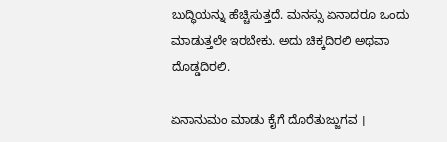ಬುದ್ಧಿಯನ್ನು ಹೆಚ್ಚಿಸುತ್ತದೆ. ಮನಸ್ಸು ಏನಾದರೂ ಒಂದು ಮಾಡುತ್ತಲೇ ಇರಬೇಕು. ಅದು ಚಿಕ್ಕದಿರಲಿ ಅಥವಾ ದೊಡ್ಡದಿರಲಿ.

ಏನಾನುಮಂ ಮಾಡು ಕೈಗೆ ದೊರೆತುಜ್ಜುಗವ ।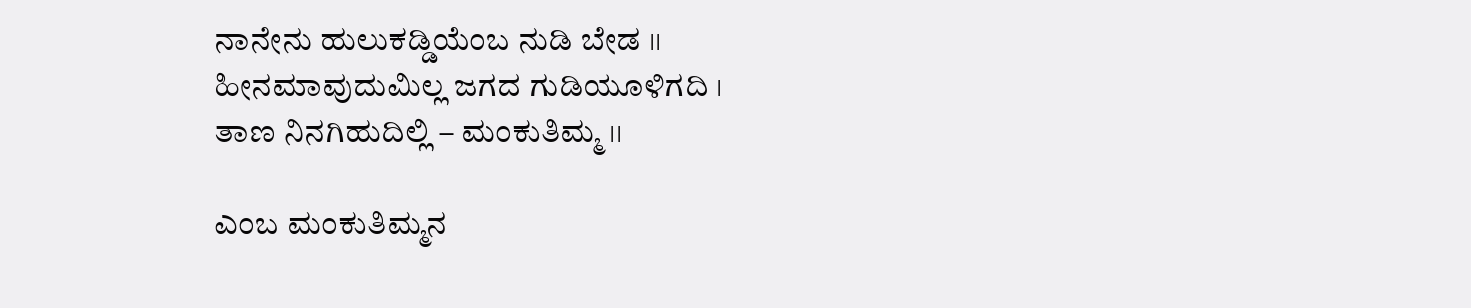ನಾನೇನು ಹುಲುಕಡ್ಡಿಯೆಂಬ ನುಡಿ ಬೇಡ ।।
ಹೀನಮಾವುದುಮಿಲ್ಲ ಜಗದ ಗುಡಿಯೂಳಿಗದಿ ।
ತಾಣ ನಿನಗಿಹುದಿಲ್ಲಿ – ಮಂಕುತಿಮ್ಮ ।।

ಎಂಬ ಮಂಕುತಿಮ್ಮನ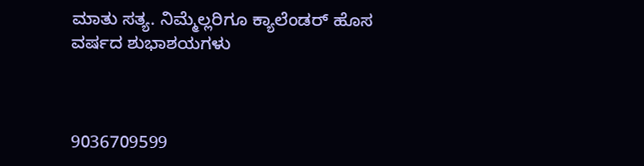ಮಾತು ಸತ್ಯ. ನಿಮ್ಮೆಲ್ಲರಿಗೂ ಕ್ಯಾಲೆಂಡರ್ ಹೊಸ ವರ್ಷದ ಶುಭಾಶಯಗಳು



9036709599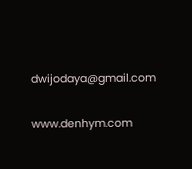dwijodaya@gmail.com

www.denhym.com